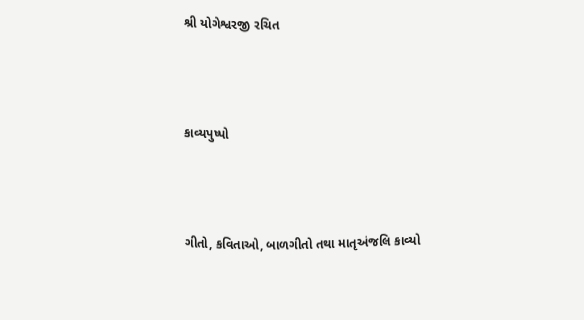શ્રી યોગેશ્વરજી રચિત



કાવ્યપુષ્પો



ગીતો, કવિતાઓ, બાળગીતો તથા માતૃઅંજલિ કાવ્યો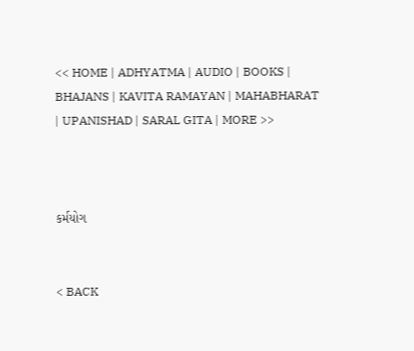<< HOME | ADHYATMA | AUDIO | BOOKS | BHAJANS | KAVITA RAMAYAN | MAHABHARAT | UPANISHAD | SARAL GITA | MORE >>



કર્મયોગ


< BACK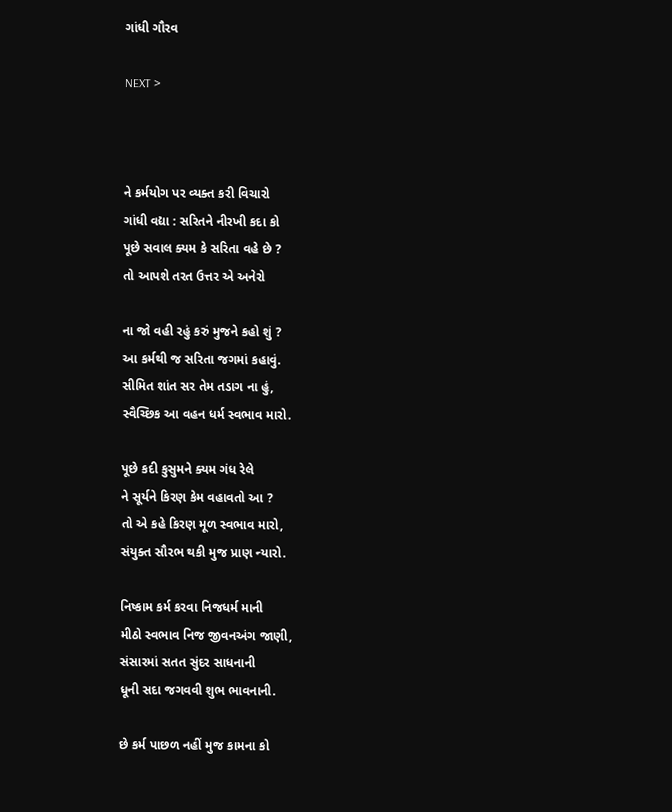ગાંધી ગૌરવ

NEXT >



ને કર્મયોગ પર વ્યક્ત કરી વિચારો
ગાંધી વદ્યા : સરિતને નીરખી કદા કો
પૂછે સવાલ ક્યમ કે સરિતા વહે છે ?
તો આપશે તરત ઉત્તર એ અનેરો

ના જો વહી રહું કરું મુજને કહો શું ?
આ કર્મથી જ સરિતા જગમાં કહાવું.
સીમિત શાંત સર તેમ તડાગ ના હું,
સ્વૈચ્છિક આ વહન ધર્મ સ્વભાવ મારો.

પૂછે કદી કુસુમને ક્યમ ગંધ રેલે
ને સૂર્યને કિરણ કેમ વહાવતો આ ?
તો એ કહે કિરણ મૂળ સ્વભાવ મારો,
સંયુક્ત સૌરભ થકી મુજ પ્રાણ ન્યારો.

નિષ્કામ કર્મ કરવા નિજધર્મ માની
મીઠો સ્વભાવ નિજ જીવનઅંગ જાણી,
સંસારમાં સતત સુંદર સાધનાની
ધૂની સદા જગવવી શુભ ભાવનાની.

છે કર્મ પાછળ નહીં મુજ કામના કો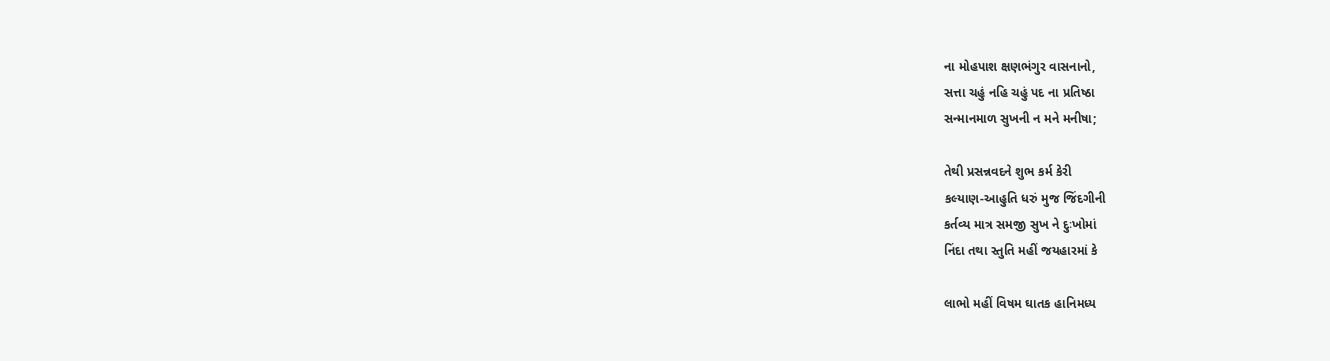ના મોહપાશ ક્ષણભંગુર વાસનાનો,
સત્તા ચહું નહિ ચહું પદ ના પ્રતિષ્ઠા
સન્માનમાળ સુખની ન મને મનીષા;

તેથી પ્રસન્નવદને શુભ કર્મ કેરી
કલ્યાણ-આહુતિ ધરું મુજ જિંદગીની
કર્તવ્ય માત્ર સમજી સુખ ને દુઃખોમાં
નિંદા તથા સ્તુતિ મહીં જયહારમાં કે

લાભો મહીં વિષમ ઘાતક હાનિમધ્ય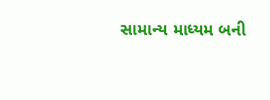સામાન્ય માધ્યમ બની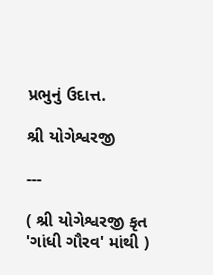પ્રભુનું ઉદાત્ત.

શ્રી યોગેશ્વરજી

---

( શ્રી યોગેશ્વરજી કૃત 'ગાંધી ગૌરવ' માંથી )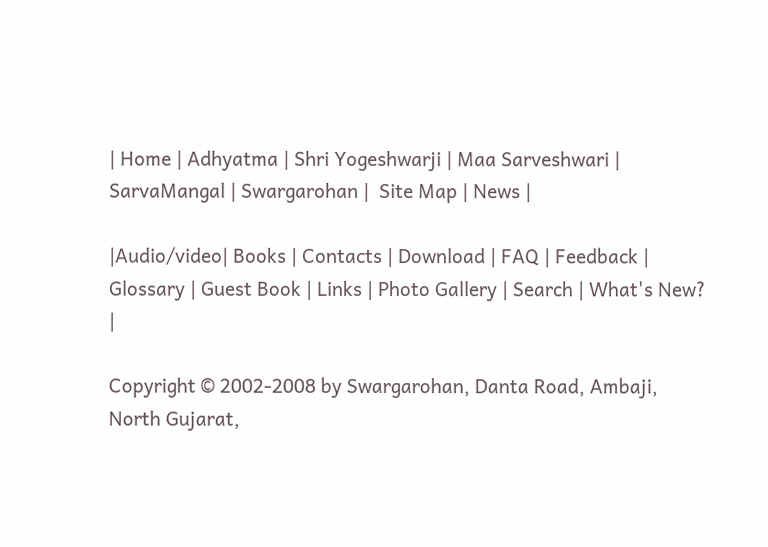| Home | Adhyatma | Shri Yogeshwarji | Maa Sarveshwari | SarvaMangal | Swargarohan |  Site Map | News |

|Audio/video| Books | Contacts | Download | FAQ | Feedback | Glossary | Guest Book | Links | Photo Gallery | Search | What's New? |

Copyright © 2002-2008 by Swargarohan, Danta Road, Ambaji, North Gujarat,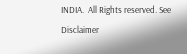INDIA.  All Rights reserved. See Disclaimer